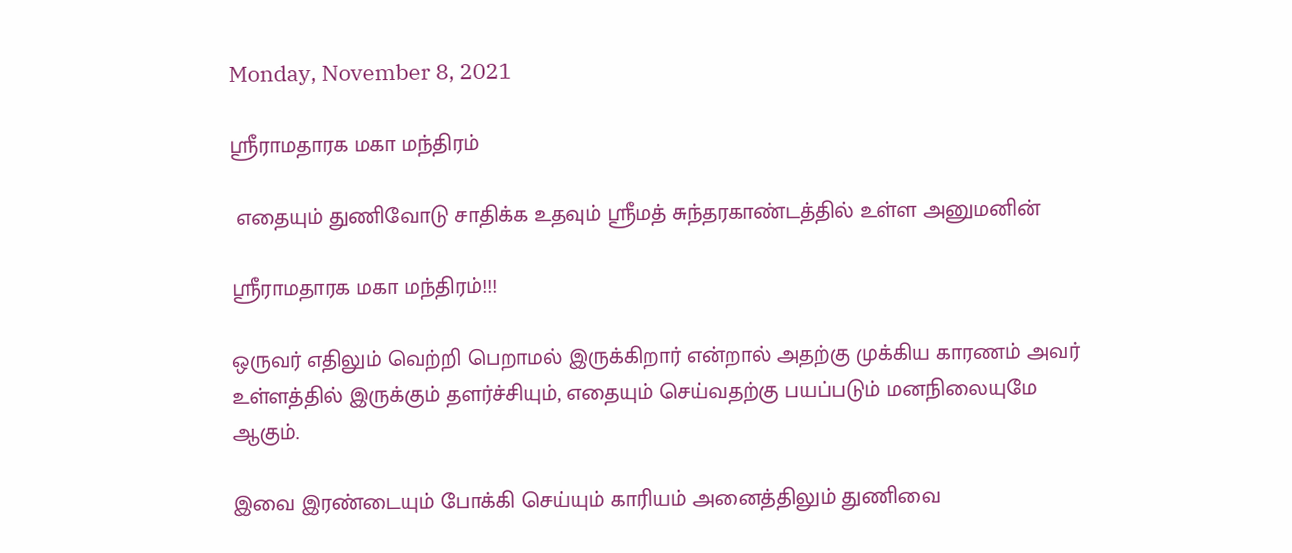Monday, November 8, 2021

ஸ்ரீராமதாரக மகா மந்திரம்

 எதையும் துணிவோடு சாதிக்க உதவும் ஸ்ரீமத் சுந்தரகாண்டத்தில் உள்ள அனுமனின்

ஸ்ரீராமதாரக மகா மந்திரம்!!!

ஒருவர் எதிலும் வெற்றி பெறாமல் இருக்கிறார் என்றால் அதற்கு முக்கிய காரணம் அவர் உள்ளத்தில் இருக்கும் தளர்ச்சியும், எதையும் செய்வதற்கு பயப்படும் மனநிலையுமே ஆகும்.

இவை இரண்டையும் போக்கி செய்யும் காரியம் அனைத்திலும் துணிவை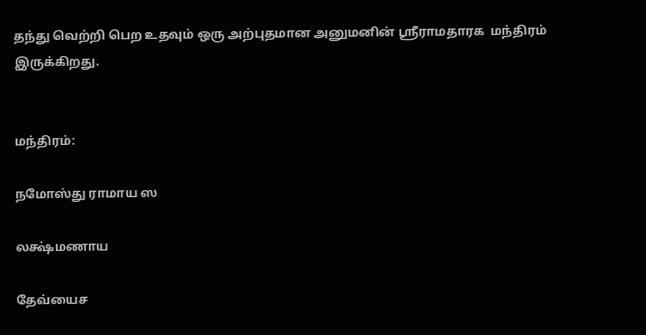தந்து வெற்றி பெற உதவும் ஒரு அற்புதமான அனுமனின் ஸ்ரீராமதாரக  மந்திரம் இருக்கிறது.


மந்திரம்:

நமோஸ்து ராமாய ஸ

லக்ஷ்மணாய

தேவ்யைச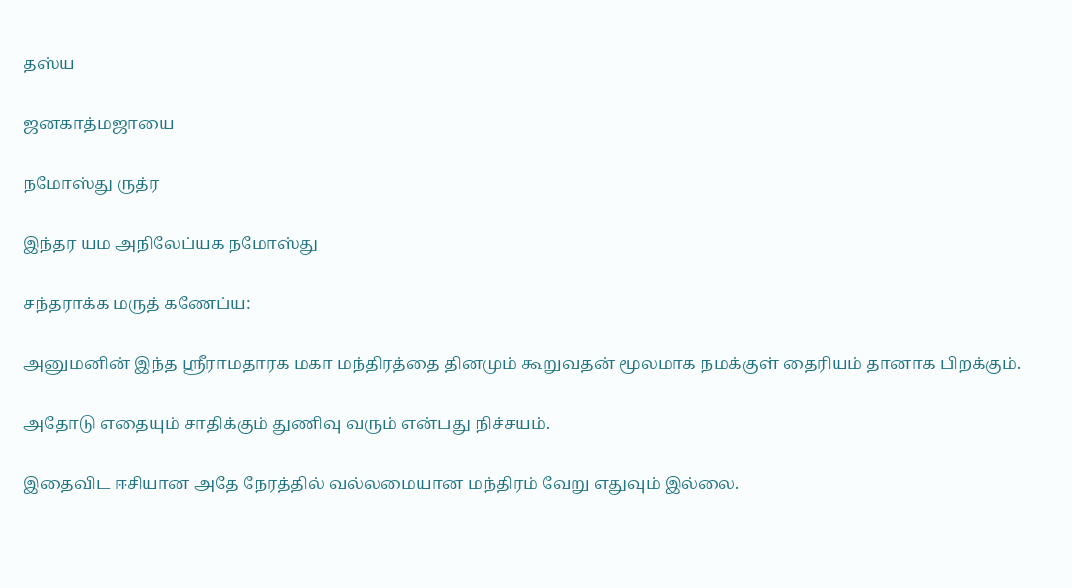தஸ்ய

ஜனகாத்மஜாயை

நமோஸ்து ருத்ர

இந்தர யம அநிலேப்யக நமோஸ்து

சந்தராக்க மருத் கணேப்ய:

அனுமனின் இந்த ஸ்ரீராமதாரக மகா மந்திரத்தை தினமும் கூறுவதன் மூலமாக நமக்குள் தைரியம் தானாக பிறக்கும்.

அதோடு எதையும் சாதிக்கும் துணிவு வரும் என்பது நிச்சயம்.

இதைவிட ஈசியான அதே நேரத்தில் வல்லமையான மந்திரம் வேறு எதுவும் இல்லை.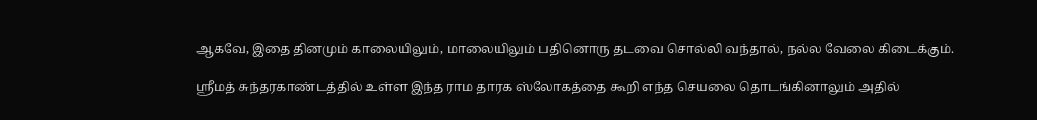ஆகவே, இதை தினமும் காலையிலும், மாலையிலும் பதினொரு தடவை சொல்லி வந்தால், நல்ல வேலை கிடைக்கும்.

ஸ்ரீமத் சுந்தரகாண்டத்தில் உள்ள இந்த ராம தாரக ஸ்லோகத்தை கூறி எந்த செயலை தொடங்கினாலும் அதில்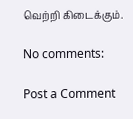வெற்றி கிடைக்கும்.

No comments:

Post a Comment